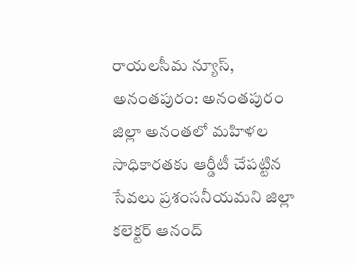రాయలసీమ న్యూస్, అనంతపురం: అనంతపురం జిల్లా అనంతలో మహిళల సాధికారతకు ఆర్డీటీ చేపట్టిన సేవలు ప్రశంసనీయమని జిల్లా కలెక్టర్ ఆనంద్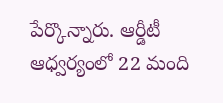పేర్కొన్నారు. ఆర్డీటీ ఆధ్వర్యంలో 22 మంది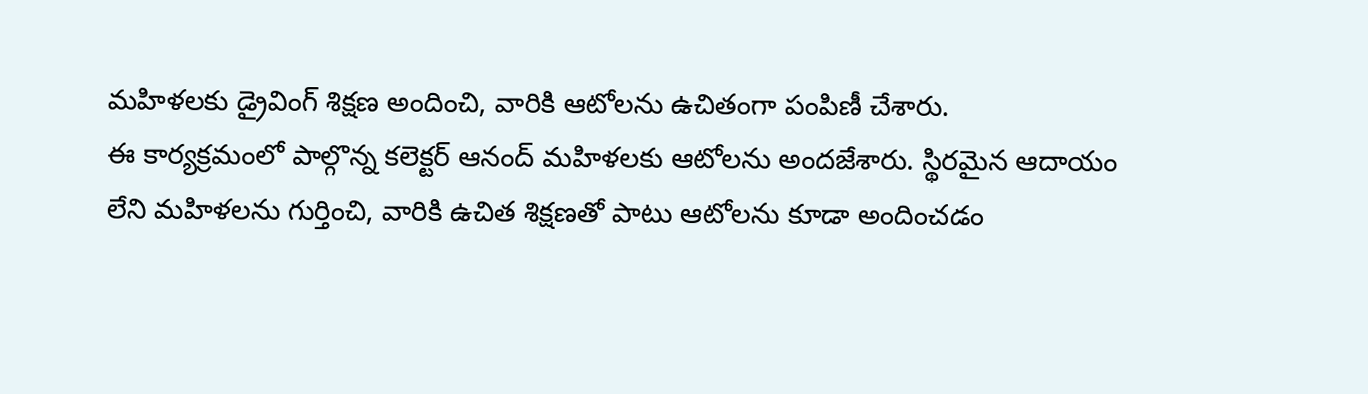మహిళలకు డ్రైవింగ్ శిక్షణ అందించి, వారికి ఆటోలను ఉచితంగా పంపిణీ చేశారు.
ఈ కార్యక్రమంలో పాల్గొన్న కలెక్టర్ ఆనంద్ మహిళలకు ఆటోలను అందజేశారు. స్థిరమైన ఆదాయం లేని మహిళలను గుర్తించి, వారికి ఉచిత శిక్షణతో పాటు ఆటోలను కూడా అందించడం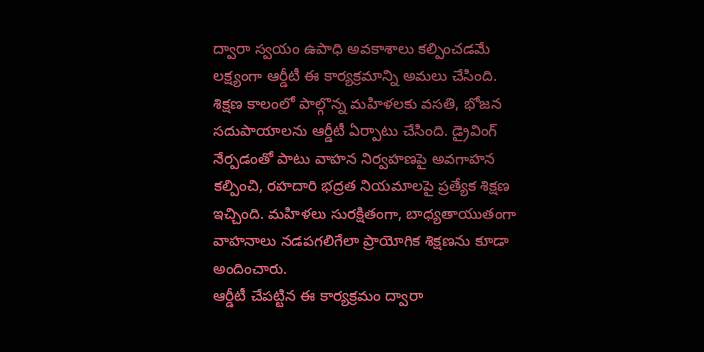ద్వారా స్వయం ఉపాధి అవకాశాలు కల్పించడమే లక్ష్యంగా ఆర్డీటీ ఈ కార్యక్రమాన్ని అమలు చేసింది.
శిక్షణ కాలంలో పాల్గొన్న మహిళలకు వసతి, భోజన సదుపాయాలను ఆర్డీటీ ఏర్పాటు చేసింది. డ్రైవింగ్ నేర్పడంతో పాటు వాహన నిర్వహణపై అవగాహన కల్పించి, రహదారి భద్రత నియమాలపై ప్రత్యేక శిక్షణ ఇచ్చింది. మహిళలు సురక్షితంగా, బాధ్యతాయుతంగా వాహనాలు నడపగలిగేలా ప్రాయోగిక శిక్షణను కూడా అందించారు.
ఆర్డీటీ చేపట్టిన ఈ కార్యక్రమం ద్వారా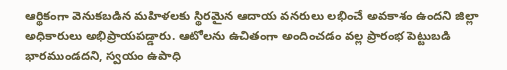ఆర్థికంగా వెనుకబడిన మహిళలకు స్థిరమైన ఆదాయ వనరులు లభించే అవకాశం ఉందని జిల్లా అధికారులు అభిప్రాయపడ్డారు. ఆటోలను ఉచితంగా అందించడం వల్ల ప్రారంభ పెట్టుబడి భారముండదని, స్వయం ఉపాధి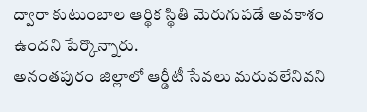ద్వారా కుటుంబాల ఆర్థిక స్థితి మెరుగుపడే అవకాశం ఉందని పేర్కొన్నారు.
అనంతపురం జిల్లాలో ఆర్డీటీ సేవలు మరువలేనివని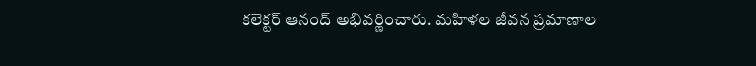కలెక్టర్ ఆనంద్ అభివర్ణించారు. మహిళల జీవన ప్రమాణాల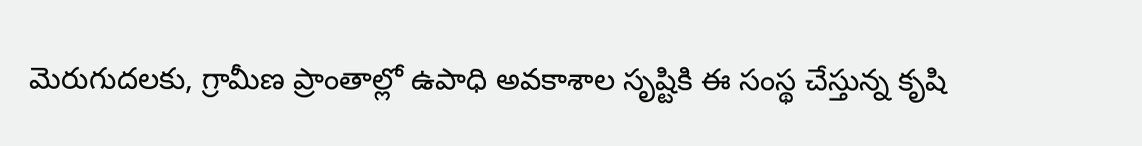మెరుగుదలకు, గ్రామీణ ప్రాంతాల్లో ఉపాధి అవకాశాల సృష్టికి ఈ సంస్థ చేస్తున్న కృషి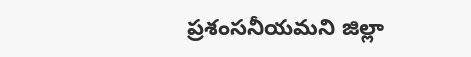ప్రశంసనీయమని జిల్లా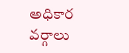అధికార వర్గాలు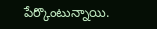పేర్కొంటున్నాయి.